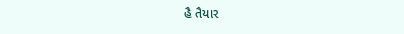હૈ તૈયાર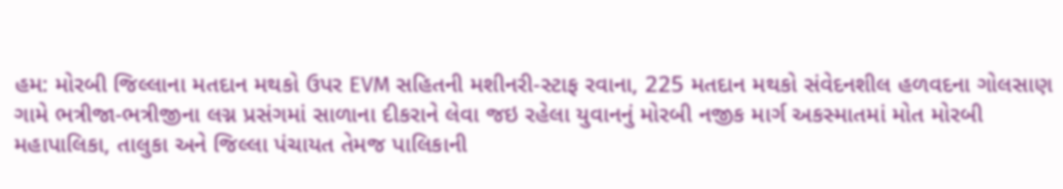હમ: મોરબી જિલ્લાના મતદાન મથકો ઉપર EVM સહિતની મશીનરી-સ્ટાફ રવાના, 225 મતદાન મથકો સંવેદનશીલ હળવદના ગોલસાણ ગામે ભત્રીજા-ભત્રીજીના લગ્ન પ્રસંગમાં સાળાના દીકરાને લેવા જઇ રહેલા યુવાનનું મોરબી નજીક માર્ગ અકસ્માતમાં મોત મોરબી મહાપાલિકા, તાલુકા અને જિલ્લા પંચાયત તેમજ પાલિકાની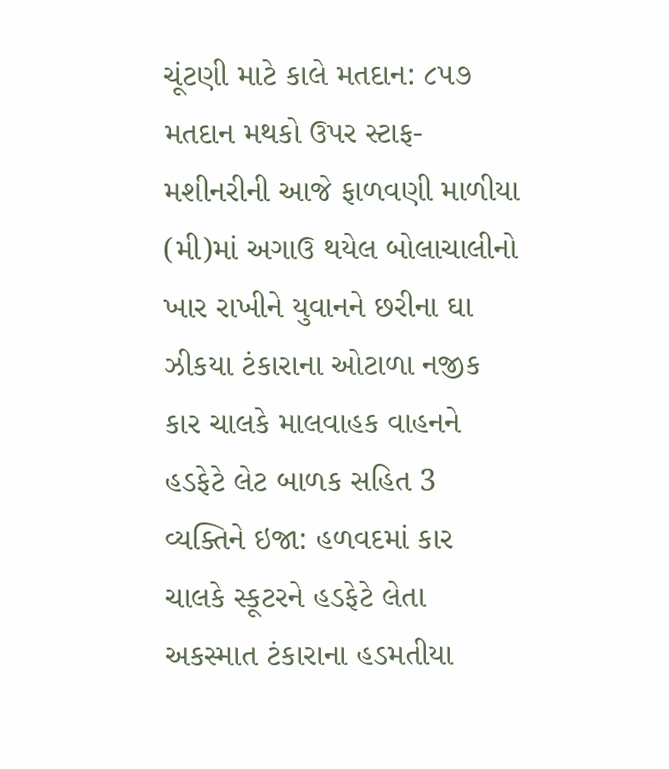ચૂંટણી માટે કાલે મતદાન: ૮૫૭ મતદાન મથકો ઉપર સ્ટાફ-મશીનરીની આજે ફાળવણી માળીયા (મી)માં અગાઉ થયેલ બોલાચાલીનો ખાર રાખીને યુવાનને છરીના ઘા ઝીકયા ટંકારાના ઓટાળા નજીક કાર ચાલકે માલવાહક વાહનને હડફેટે લેટ બાળક સહિત 3 વ્યક્તિને ઇજા: હળવદમાં કાર ચાલકે સ્કૂટરને હડફેટે લેતા અકસ્માત ટંકારાના હડમતીયા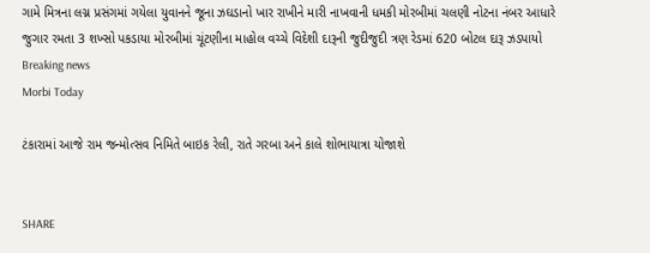ગામે મિત્રના લગ્ન પ્રસંગમાં ગયેલા યુવાનને જૂના ઝઘડાનો ખાર રાખીને મારી નાખવાની ધમકી મોરબીમાં ચલણી નોટના નંબર આધારે જુગાર રમતા 3 શખ્સો પકડાયા મોરબીમાં ચૂંટણીના માહોલ વચ્ચે વિદેશી દારૂની જુદીજુદી ત્રણ રેડમાં 620 બોટલ દારૂ ઝડપાયો
Breaking news
Morbi Today

ટંકારામાં આજે રામ જન્મોત્સવ નિમિતે બાઇક રેલી, રાતે ગરબા અને કાલે શોભાયાત્રા યોજાશે


SHARE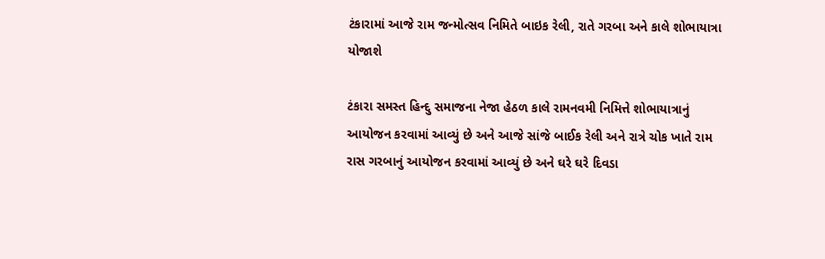ટંકારામાં આજે રામ જન્મોત્સવ નિમિતે બાઇક રેલી, રાતે ગરબા અને કાલે શોભાયાત્રા યોજાશે

ટંકારા સમસ્ત હિન્દુ સમાજના નેજા હેઠળ કાલે રામનવમી નિમિત્તે શોભાયાત્રાનું આયોજન કરવામાં આવ્યું છે અને આજે સાંજે બાઈક રેલી અને રાત્રે ચોક ખાતે રામ રાસ ગરબાનું આયોજન કરવામાં આવ્યું છે અને ઘરે ઘરે દિવડા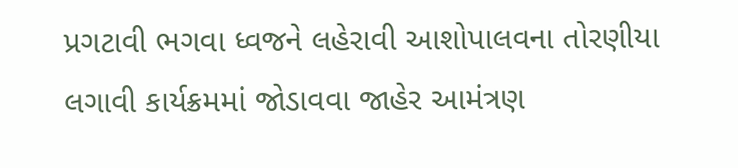પ્રગટાવી ભગવા ધ્વજને લહેરાવી આશોપાલવના તોરણીયા લગાવી કાર્યક્રમમાં જોડાવવા જાહેર આમંત્રણ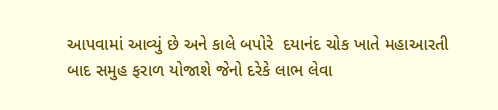આપવામાં આવ્યું છે અને કાલે બપોરે  દયાનંદ ચોક ખાતે મહાઆરતી બાદ સમુહ ફરાળ યોજાશે જેનો દરેકે લાભ લેવા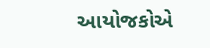આયોજકોએ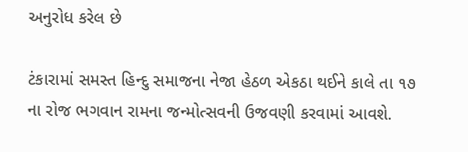અનુરોધ કરેલ છે

ટંકારામાં સમસ્ત હિન્દુ સમાજના નેજા હેઠળ એકઠા થઈને કાલે તા ૧૭ ના રોજ ભગવાન રામના જન્મોત્સવની ઉજવણી કરવામાં આવશે.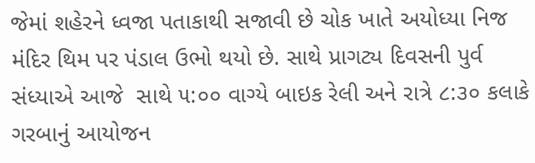જેમાં શહેરને ધ્વજા પતાકાથી સજાવી છે ચોક ખાતે અયોધ્યા નિજ મંદિર થિમ પર પંડાલ ઉભો થયો છે. સાથે પ્રાગટ્ય દિવસની પુર્વ સંધ્યાએ આજે  સાથે ૫:૦૦ વાગ્યે બાઇક રેલી અને રાત્રે ૮:૩૦ કલાકે ગરબાનું આયોજન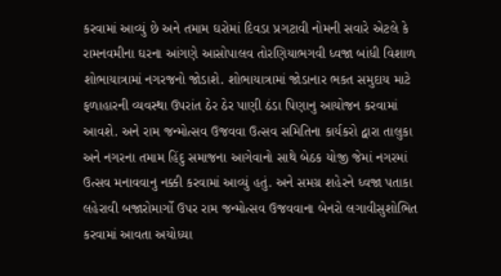કરવામાં આવ્યું છે અને તમામ ઘરોમાં દિવડા પ્રગટાવી નોમની સવારે એટલે કે રામનવમીના ઘરના આંગણે આસોપાલવ તોરણિયાભગવી ધ્વજા બાંધી વિશાળ શોભાયાત્રામાં નગરજનો જોડાશે. શોભાયાત્રામાં જોડાનાર ભકત સમુદાય માટે ફળાહારની વ્યવસ્થા ઉપરાંત ઠેર ઠેર પાણી ઠંડા પિણાનુ આયોજન કરવામાં આવશે. અને રામ જન્મોત્સવ ઉજવવા ઉત્સવ સમિતિના કાર્યકરો દ્વારા તાલુકા અને નગરના તમામ હિંદુ સમાજના આગેવાનો સાથે બેઠક યોજી જેમાં નગરમાં ઉત્સવ મનાવવાનુ નક્કી કરવામાં આવ્યું હતું. અને સમગ્ર શહેરને ધ્વજા પતાકા લહેરાવી બજારોમાર્ગો ઉપર રામ જન્મોત્સવ ઉજવવાના બેનરો લગાવીસુશોભિત કરવામાં આવતા અયોધ્યા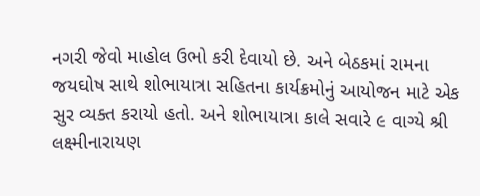નગરી જેવો માહોલ ઉભો કરી દેવાયો છે. અને બેઠકમાં રામના જયઘોષ સાથે શોભાયાત્રા સહિતના કાર્યક્રમોનું આયોજન માટે એક સુર વ્યક્ત કરાયો હતો. અને શોભાયાત્રા કાલે સવારે ૯ વાગ્યે શ્રી લક્ષ્મીનારાયણ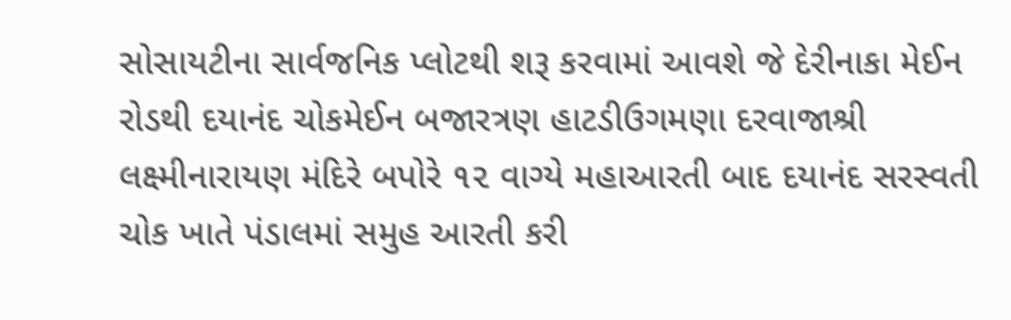સોસાયટીના સાર્વજનિક પ્લોટથી શરૂ કરવામાં આવશે જે દેરીનાકા મેઈન રોડથી દયાનંદ ચોકમેઈન બજારત્રણ હાટડીઉગમણા દરવાજાશ્રી લક્ષ્મીનારાયણ મંદિરે બપોરે ૧૨ વાગ્યે મહાઆરતી બાદ દયાનંદ સરસ્વતી ચોક ખાતે પંડાલમાં સમુહ આરતી કરી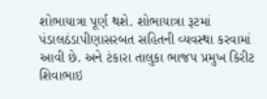શોભાયાત્રા પૂર્ણ થશે. શોભાયાત્રા રૂટમાં પંડાલઠંડાપીણાસરબત સહિતની વ્યવસ્થા કરવામાં આવી છે. અને ટંકારા તાલુકા ભાજપ પ્રમુખ કિરીટ શિવાભાઇ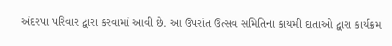અંદરપા પરિવાર દ્વારા કરવામાં આવી છે. આ ઉપરાંત ઉત્સવ સમિતિના કાયમી દાતાઓ દ્વારા કાર્યક્રમ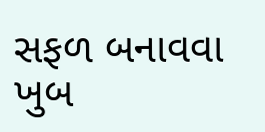સફળ બનાવવા ખુબ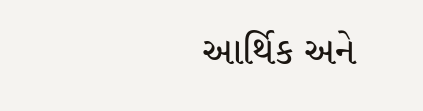આર્થિક અને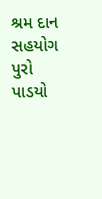શ્રમ દાન સહયોગ પુરો પાડયો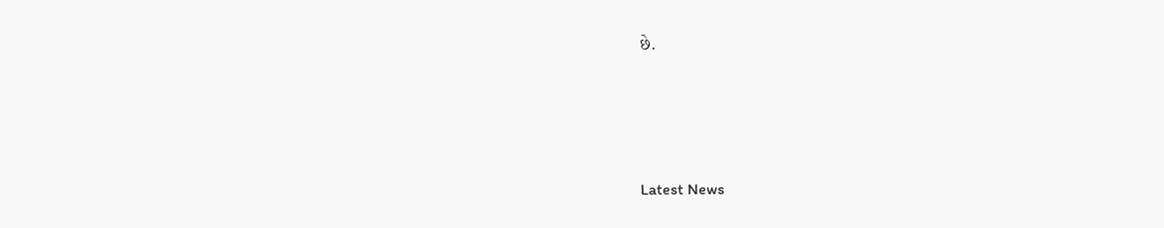છે.






Latest News